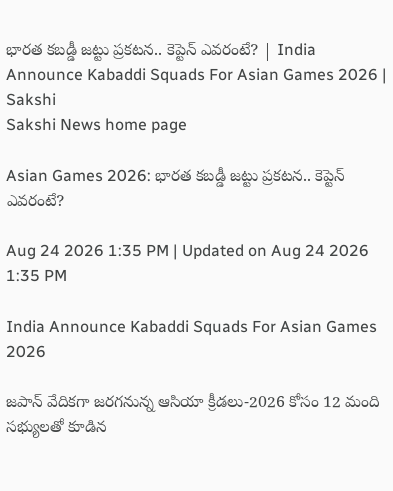భారత కబడ్డీ జట్టు ప్రకటన.. కెప్టెన్‌ ఎవరంటే? | India Announce Kabaddi Squads For Asian Games 2026 | Sakshi
Sakshi News home page

Asian Games 2026: భారత కబడ్డీ జట్టు ప్రకటన.. కెప్టెన్‌ ఎవరంటే?

Aug 24 2026 1:35 PM | Updated on Aug 24 2026 1:35 PM

India Announce Kabaddi Squads For Asian Games 2026

జ‌పాన్ వేదిక‌గా జ‌ర‌గ‌నున్న ఆసియా క్రీడ‌లు-2026 కోసం 12 మంది సభ్యులతో కూడిన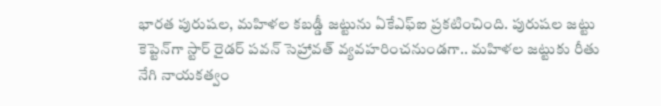భార‌త పురుష‌ల‌, మ‌హిళ‌ల క‌బ‌డ్డీ జ‌ట్టును ఏకేఎఫ్‌ఐ ప్రకటించింది. పురుషల జట్టు కెప్టెన్‌గా స్టార్ రైడర్ పవన్ సెహ్రావత్ వ్యవహరించనుండగా.. మహిళల జట్టుకు రీతు నేగి నాయకత్వం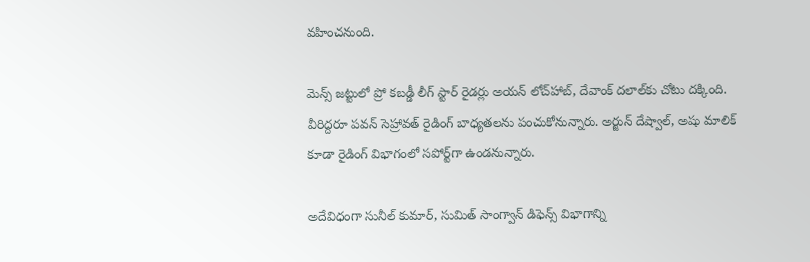వహించనుంది.

మెన్స్ జట్టులో ప్రో కబడ్డీ లీగ్ స్టార్ రైడర్లు అయన్ లోచ్‌హాబ్, దేవాంక్ దలాల్‌కు చోటు దక్కింది. వీరిద్దరూ పవన్ సెహ్రావత్ రైడింగ్ బాధ్యతలను పంచుకోనున్నారు. అర్జున్ దేష్వాల్, అషు మాలిక్ కూడా రైడింగ్ విభాగంలో సపోర్ట్‌గా ఉండనున్నారు.

అదేవిధంగా సునీల్ కుమార్, సుమిత్ సాంగ్వాన్ డిఫెన్స్ విభాగాన్ని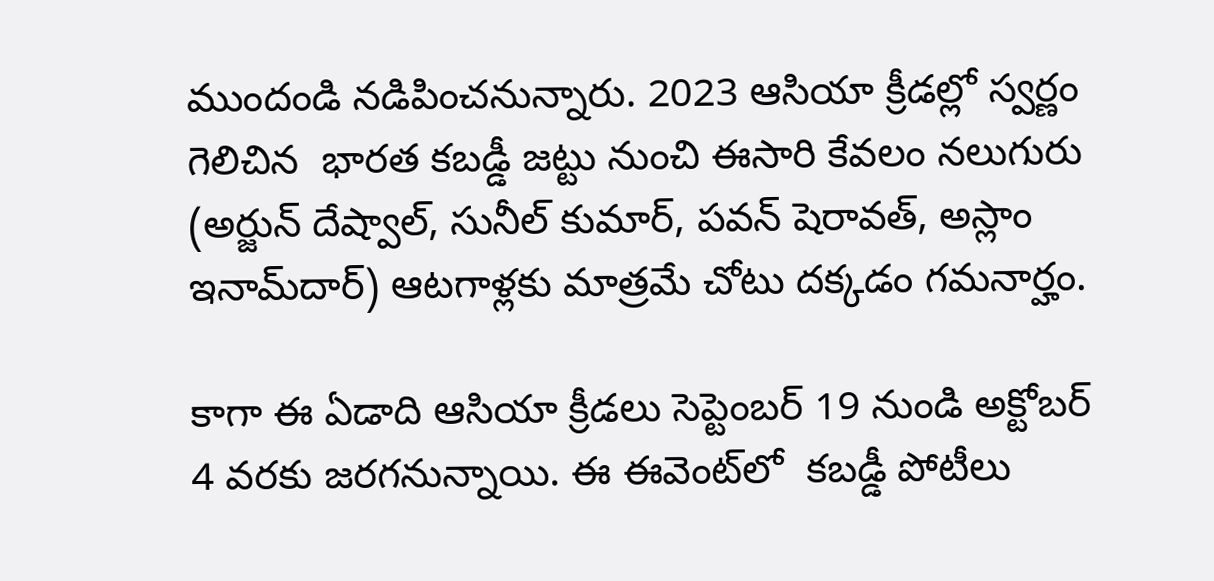ముందండి నడిపించనున్నారు. 2023 ఆసియా క్రీడల్లో స్వర్ణం గెలిచిన  భారత కబడ్డీ జట్టు నుంచి ఈసారి కేవలం నలుగురు (అర్జున్ దేష్వాల్, సునీల్ కుమార్, పవన్ షెరావత్, అస్లాం ఇనామ్‌దార్) ఆటగాళ్లకు మాత్రమే చోటు దక్కడం గమనార్హం.

కాగా ఈ ఏడాది ఆసియా క్రీడలు సెప్టెంబర్ 19 నుండి అక్టోబర్ 4 వరకు జరగనున్నాయి. ఈ ఈవెంట్‌లో  కబడ్డీ పోటీలు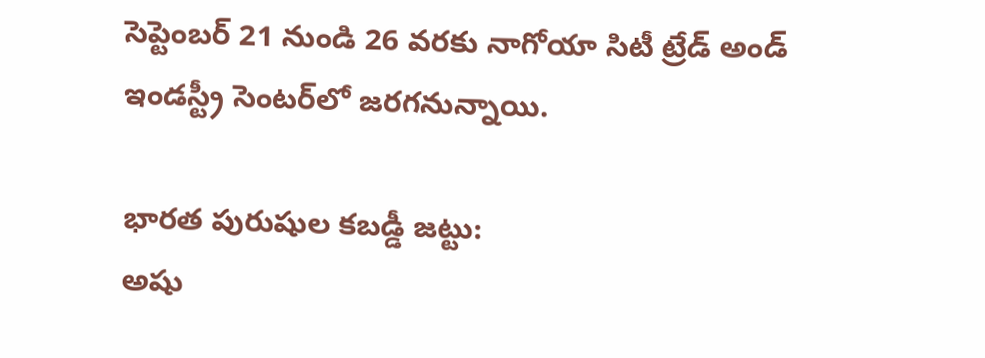సెప్టెంబర్ 21 నుండి 26 వరకు నాగోయా సిటీ ట్రేడ్ అండ్ ఇండస్ట్రీ సెంటర్‌లో జరగనున్నాయి.

భారత పురుషుల కబడ్డీ జట్టు:
అషు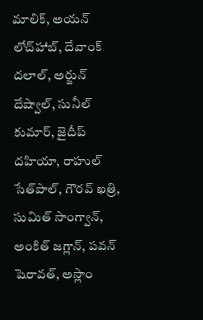మాలిక్, అయన్ లోచ్‌హాబ్, దేవాంక్ దలాల్, అర్జున్ దేష్వాల్, సునీల్ కుమార్, జైదీప్ దహియా, రాహుల్ సేత్‌పాల్, గౌరవ్ ఖత్రి, సుమిత్ సాంగ్వాన్, అంకిత్ జగ్లాన్, పవన్ షెరావత్, అస్లాం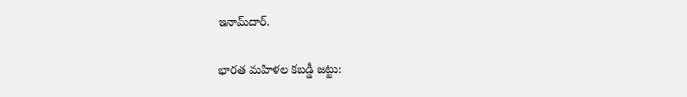ఇనామ్‌దార్.

భారత మహిళల కబడ్డీ జట్టు: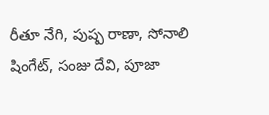రీతూ నేగి, పుష్ప రాణా, సోనాలి షింగేట్, సంజు దేవి, పూజా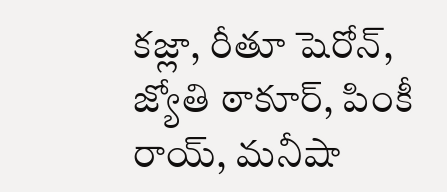కజ్లా, రీతూ షెరోన్, జ్యోతి ఠాకూర్, పింకీ రాయ్, మనీషా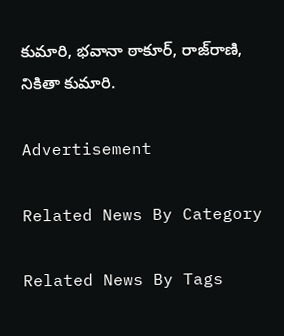కుమారి, భవానా ఠాకూర్, రాజ్‌రాణి, నికితా కుమారి.

Advertisement

Related News By Category

Related News By Tags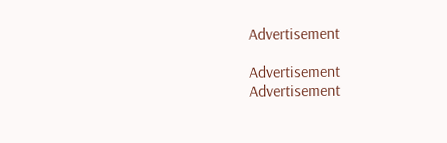Advertisement

Advertisement
Advertisement